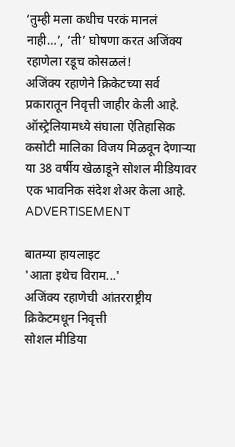‘तुम्ही मला कधीच परकं मानलं नाही…’, ‘ती’ घोषणा करत अजिंक्य रहाणेला रडूच कोसळलं!
अजिंक्य रहाणेने क्रिकेटच्या सर्व प्रकारातून निवृत्ती जाहीर केली आहे. ऑस्ट्रेलियामध्ये संघाला ऐतिहासिक कसोटी मालिका विजय मिळवून देणाऱ्या या 38 वर्षीय खेळाडूने सोशल मीडियावर एक भावनिक संदेश शेअर केला आहे.
ADVERTISEMENT

बातम्या हायलाइट
'आता इथेच विराम...'
अजिंक्य रहाणेची आंतरराष्ट्रीय क्रिकेटमधून निवृत्ती
सोशल मीडिया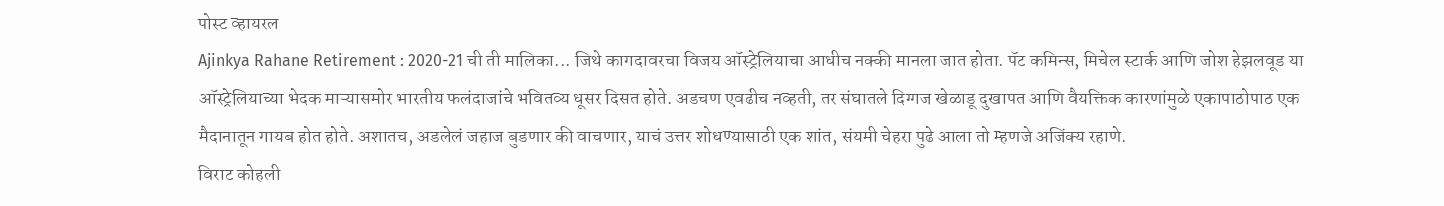पोस्ट व्हायरल
Ajinkya Rahane Retirement : 2020-21 ची ती मालिका... जिथे कागदावरचा विजय ऑस्ट्रेलियाचा आधीच नक्की मानला जात होता. पॅट कमिन्स, मिचेल स्टार्क आणि जोश हेझलवूड या ऑस्ट्रेलियाच्या भेदक माऱ्यासमोर भारतीय फलंदाजांचे भवितव्य धूसर दिसत होते. अडचण एवढीच नव्हती, तर संघातले दिग्गज खेळाडू दुखापत आणि वैयक्तिक कारणांमुळे एकापाठोपाठ एक मैदानातून गायब होत होते. अशातच, अडलेलं जहाज बुडणार की वाचणार, याचं उत्तर शोधण्यासाठी एक शांत, संयमी चेहरा पुढे आला तो म्हणजे अजिंक्य रहाणे.
विराट कोहली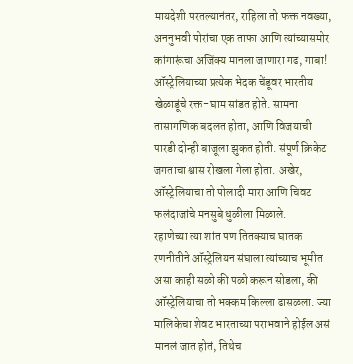मायदेशी परतल्यानंतर, राहिला तो फक्त नवख्या, अननुभवी पोरांचा एक ताफा आणि त्यांच्यासमोर कांगारूंचा अजिंक्य मानला जाणारा गढ, गाबा! ऑस्ट्रेलियाच्या प्रत्येक भेदक चेंडूवर भारतीय खेळाडूंचे रक्त-घाम सांडत होते. सामना तासागणिक बदलत होता, आणि विजयाची पारडी दोन्ही बाजूला झुकत होती. संपूर्ण क्रिकेट जगताचा श्वास रोखला गेला होता. अखेर, ऑस्ट्रेलियाचा तो पोलादी मारा आणि चिवट फलंदाजांचे मनसुबे धुळीला मिळाले.
रहाणेच्या त्या शांत पण तितक्याच घातक रणनीतीने ऑस्ट्रेलियन संघाला त्यांच्याच भूमीत असा काही सळो की पळो करून सोडला, की ऑस्ट्रेलियाचा तो भक्कम किल्ला ढासळला. ज्या मालिकेचा शेवट भारताच्या पराभवाने होईल असं मानलं जात होतं, तिथेच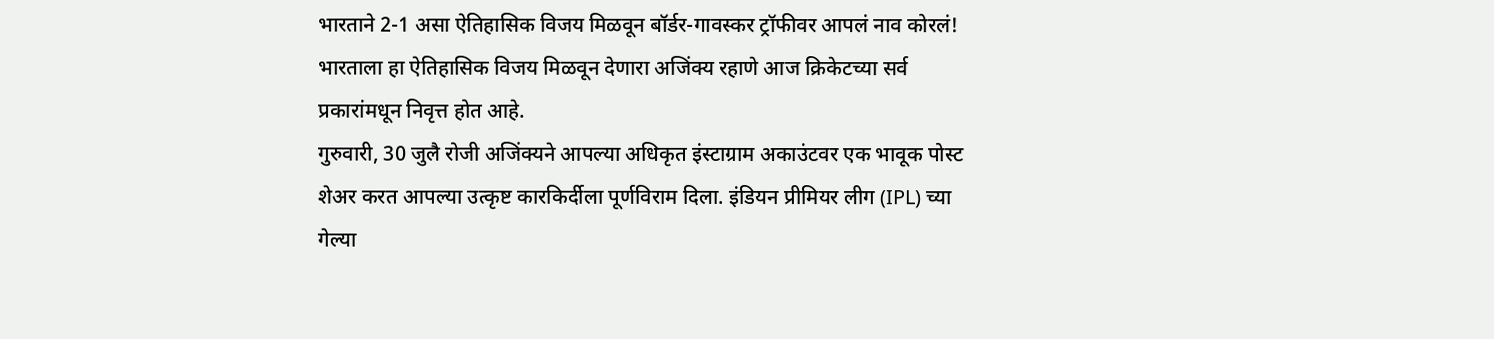भारताने 2-1 असा ऐतिहासिक विजय मिळवून बॉर्डर-गावस्कर ट्रॉफीवर आपलं नाव कोरलं! भारताला हा ऐतिहासिक विजय मिळवून देणारा अजिंक्य रहाणे आज क्रिकेटच्या सर्व प्रकारांमधून निवृत्त होत आहे.
गुरुवारी, 30 जुलै रोजी अजिंक्यने आपल्या अधिकृत इंस्टाग्राम अकाउंटवर एक भावूक पोस्ट शेअर करत आपल्या उत्कृष्ट कारकिर्दीला पूर्णविराम दिला. इंडियन प्रीमियर लीग (IPL) च्या गेल्या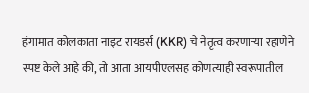हंगामात कोलकाता नाइट रायडर्स (KKR) चे नेतृत्व करणाऱ्या रहाणेने स्पष्ट केले आहे की, तो आता आयपीएलसह कोणत्याही स्वरूपातील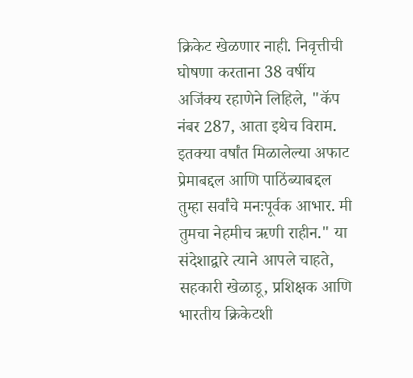क्रिकेट खेळणार नाही. निवृत्तीची घोषणा करताना 38 वर्षीय अजिंक्य रहाणेने लिहिले, "कॅप नंबर 287, आता इथेच विराम. इतक्या वर्षांत मिळालेल्या अफाट प्रेमाबद्दल आणि पाठिंब्याबद्दल तुम्हा सर्वांचे मनःपूर्वक आभार. मी तुमचा नेहमीच ऋणी राहीन." या संदेशाद्वारे त्याने आपले चाहते, सहकारी खेळाडू, प्रशिक्षक आणि भारतीय क्रिकेटशी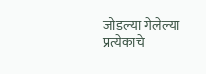जोडल्या गेलेल्या प्रत्येकाचे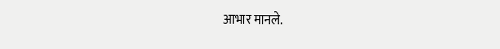आभार मानले.